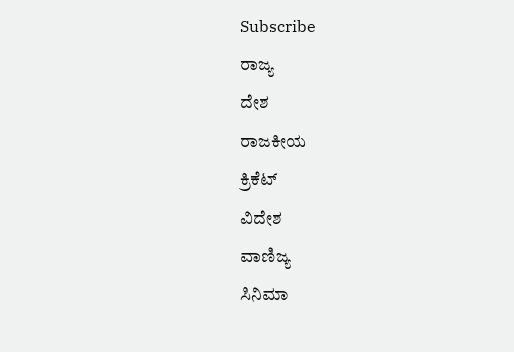Subscribe
ರಾಜ್ಯ
ದೇಶ
ರಾಜಕೀಯ
ಕ್ರಿಕೆಟ್
ವಿದೇಶ
ವಾಣಿಜ್ಯ
ಸಿನಿಮಾ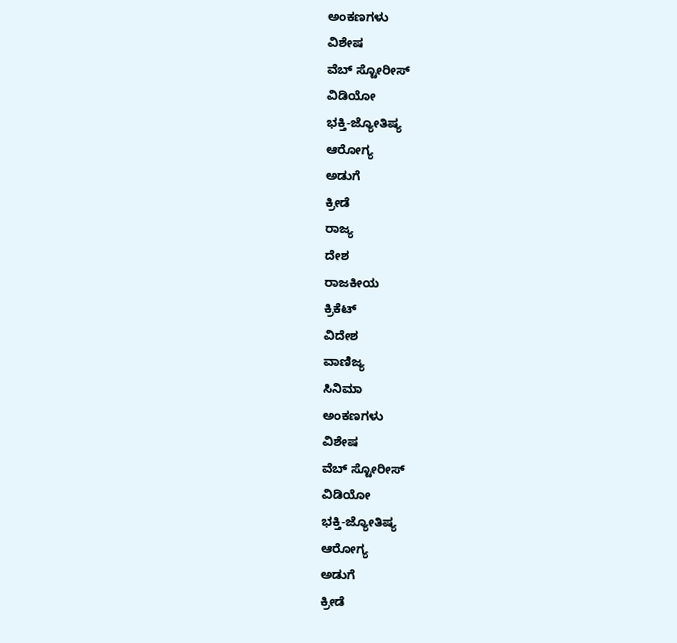ಅಂಕಣಗಳು
ವಿಶೇಷ
ವೆಬ್ ಸ್ಟೋರೀಸ್
ವಿಡಿಯೋ
ಭಕ್ತಿ-ಜ್ಯೋತಿಷ್ಯ
ಆರೋಗ್ಯ
ಅಡುಗೆ
ಕ್ರೀಡೆ
ರಾಜ್ಯ
ದೇಶ
ರಾಜಕೀಯ
ಕ್ರಿಕೆಟ್
ವಿದೇಶ
ವಾಣಿಜ್ಯ
ಸಿನಿಮಾ
ಅಂಕಣಗಳು
ವಿಶೇಷ
ವೆಬ್ ಸ್ಟೋರೀಸ್
ವಿಡಿಯೋ
ಭಕ್ತಿ-ಜ್ಯೋತಿಷ್ಯ
ಆರೋಗ್ಯ
ಅಡುಗೆ
ಕ್ರೀಡೆ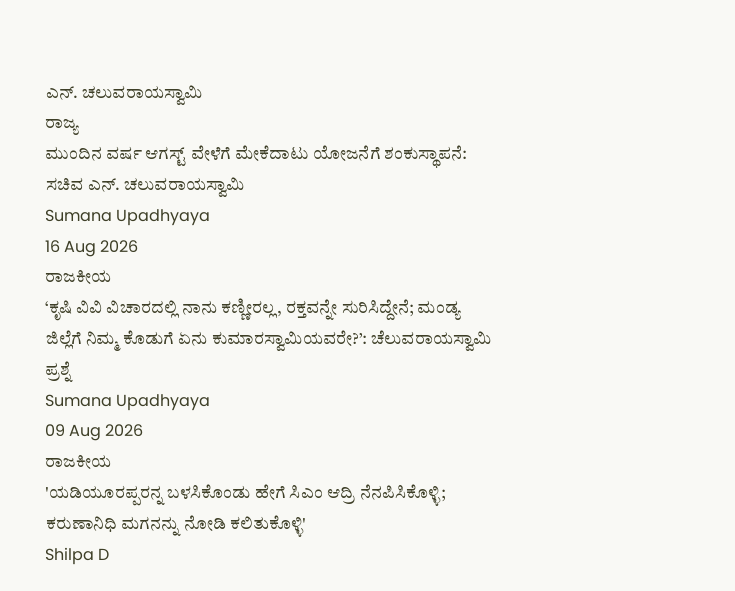ಎನ್. ಚಲುವರಾಯಸ್ವಾಮಿ
ರಾಜ್ಯ
ಮುಂದಿನ ವರ್ಷ ಆಗಸ್ಟ್ ವೇಳೆಗೆ ಮೇಕೆದಾಟು ಯೋಜನೆಗೆ ಶಂಕುಸ್ಥಾಪನೆ: ಸಚಿವ ಎನ್. ಚಲುವರಾಯಸ್ವಾಮಿ
Sumana Upadhyaya
16 Aug 2026
ರಾಜಕೀಯ
‘ಕೃಷಿ ವಿವಿ ವಿಚಾರದಲ್ಲಿ ನಾನು ಕಣ್ಣೀರಲ್ಲ, ರಕ್ತವನ್ನೇ ಸುರಿಸಿದ್ದೇನೆ; ಮಂಡ್ಯ ಜಿಲ್ಲೆಗೆ ನಿಮ್ಮ ಕೊಡುಗೆ ಏನು ಕುಮಾರಸ್ವಾಮಿಯವರೇ?’: ಚೆಲುವರಾಯಸ್ವಾಮಿ ಪ್ರಶ್ನೆ
Sumana Upadhyaya
09 Aug 2026
ರಾಜಕೀಯ
'ಯಡಿಯೂರಪ್ಪರನ್ನ ಬಳಸಿಕೊಂಡು ಹೇಗೆ ಸಿಎಂ ಆದ್ರಿ ನೆನಪಿಸಿಕೊಳ್ಳಿ; ಕರುಣಾನಿಧಿ ಮಗನನ್ನು ನೋಡಿ ಕಲಿತುಕೊಳ್ಳಿ'
Shilpa D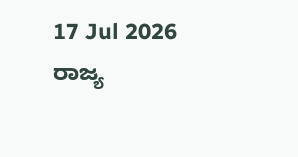17 Jul 2026
ರಾಜ್ಯ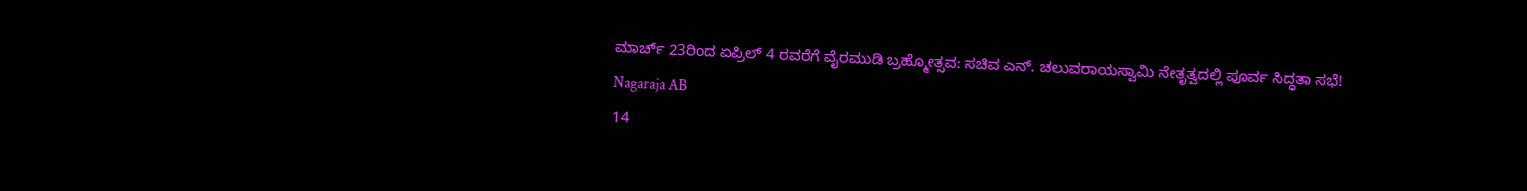ಮಾರ್ಚ್ 23ರಿಂದ ಏಪ್ರಿಲ್ 4 ರವರೆಗೆ ವೈರಮುಡಿ ಬ್ರಹ್ಮೋತ್ಸವ: ಸಚಿವ ಎನ್. ಚಲುವರಾಯಸ್ವಾಮಿ ನೇತೃತ್ವದಲ್ಲಿ ಪೂರ್ವ ಸಿದ್ಧತಾ ಸಭೆ!
Nagaraja AB
14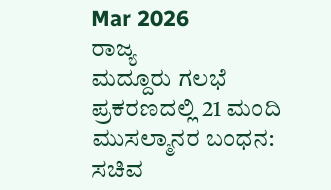Mar 2026
ರಾಜ್ಯ
ಮದ್ದೂರು ಗಲಭೆ ಪ್ರಕರಣದಲ್ಲಿ 21 ಮಂದಿ ಮುಸಲ್ಮಾನರ ಬಂಧನ: ಸಚಿವ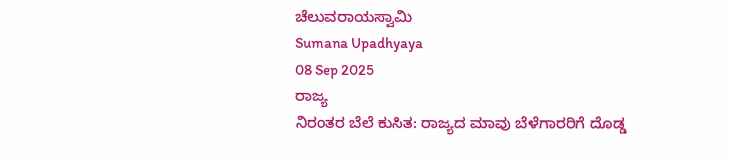ಚೆಲುವರಾಯಸ್ವಾಮಿ
Sumana Upadhyaya
08 Sep 2025
ರಾಜ್ಯ
ನಿರಂತರ ಬೆಲೆ ಕುಸಿತ: ರಾಜ್ಯದ ಮಾವು ಬೆಳೆಗಾರರಿಗೆ ದೊಡ್ಡ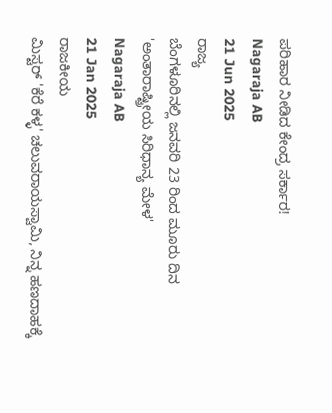ಪರಿಹಾರ ನೀಡಿದ ಕೇಂದ್ರ ಸರ್ಕಾರ!
Nagaraja AB
21 Jun 2025
ರಾಜ್ಯ
ಬೆಂಗಳೂರಿನಲ್ಲಿ ಜನವರಿ 23 ರಿಂದ ಮೂರು ದಿನ 'ಅಂತಾರಾಷ್ಟ್ರೀಯ ಸಿರಿಧಾನ್ಯ ಮೇಳ'
Nagaraja AB
21 Jan 2025
ರಾಜಕೀಯ
ಮಿಸ್ಟರ್ 'ಕೆರೆ ಕಳ್ಳ' ಚಲುವರಾಯಸ್ವಾಮಿ, ನಿನ್ನ ಹಣದಾಹಕ್ಕೆ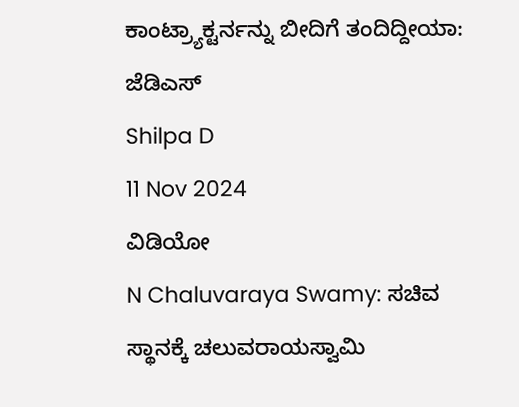ಕಾಂಟ್ರ್ಯಾಕ್ಟರ್ನನ್ನು ಬೀದಿಗೆ ತಂದಿದ್ದೀಯಾ: ಜೆಡಿಎಸ್
Shilpa D
11 Nov 2024
ವಿಡಿಯೋ
N Chaluvaraya Swamy: ಸಚಿವ ಸ್ಥಾನಕ್ಕೆ ಚಲುವರಾಯಸ್ವಾಮಿ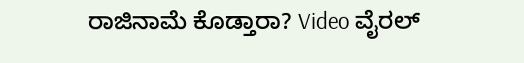ರಾಜಿನಾಮೆ ಕೊಡ್ತಾರಾ? Video ವೈರಲ್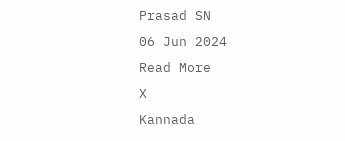Prasad SN
06 Jun 2024
Read More
X
Kannada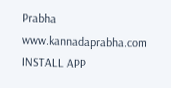Prabha
www.kannadaprabha.com
INSTALL APP